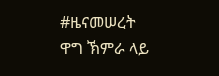#ዜናመሠረት ዋግ ኽምራ ላይ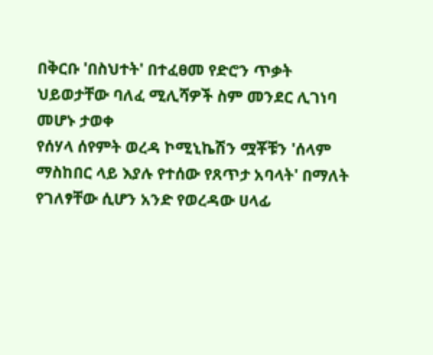በቅርቡ 'በስህተት' በተፈፀመ የድሮን ጥቃት ህይወታቸው ባለፈ ሚሊሻዎች ስም መንደር ሊገነባ መሆኑ ታወቀ
የሰሃላ ሰየምት ወረዳ ኮሚኒኬሽን ሟቾቹን 'ሰላም ማስከበር ላይ እያሉ የተሰው የጸጥታ አባላት' በማለት የገለፃቸው ሲሆን አንድ የወረዳው ሀላፊ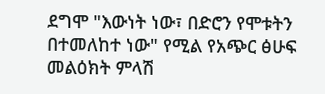ደግሞ "እውነት ነው፣ በድሮን የሞቱትን በተመለከተ ነው" የሚል የአጭር ፅሁፍ መልዕክት ምላሽ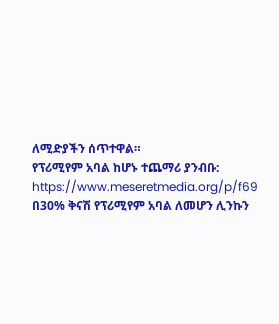ለሚድያችን ሰጥተዋል።
የፕሪሚየም አባል ከሆኑ ተጨማሪ ያንብቡ:
https://www.meseretmedia.org/p/f69
በ30% ቅናሽ የፕሪሚየም አባል ለመሆን ሊንኩን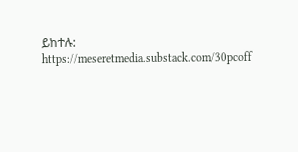ይከተሉ:
https://meseretmedia.substack.com/30pcoff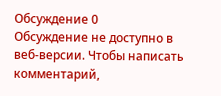Обсуждение 0
Обсуждение не доступно в веб-версии. Чтобы написать комментарий,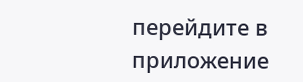перейдите в приложение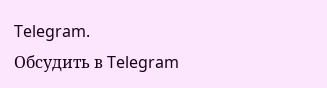Telegram.
Обсудить в Telegram